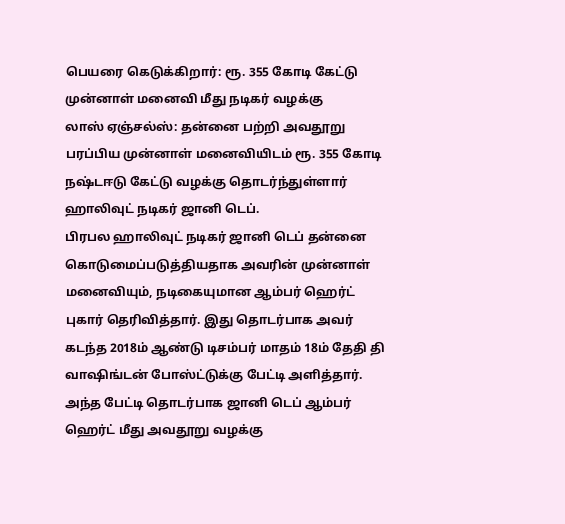பெயரை கெடுக்கிறார்: ரூ. 355 கோடி கேட்டு முன்னாள் மனைவி மீது நடிகர் வழக்கு
லாஸ் ஏஞ்சல்ஸ்: தன்னை பற்றி அவதூறு பரப்பிய முன்னாள் மனைவியிடம் ரூ. 355 கோடி நஷ்டஈடு கேட்டு வழக்கு தொடர்ந்துள்ளார் ஹாலிவுட் நடிகர் ஜானி டெப்.
பிரபல ஹாலிவுட் நடிகர் ஜானி டெப் தன்னை கொடுமைப்படுத்தியதாக அவரின் முன்னாள் மனைவியும், நடிகையுமான ஆம்பர் ஹெர்ட் புகார் தெரிவித்தார். இது தொடர்பாக அவர் கடந்த 2018ம் ஆண்டு டிசம்பர் மாதம் 18ம் தேதி தி வாஷிங்டன் போஸ்ட்டுக்கு பேட்டி அளித்தார்.
அந்த பேட்டி தொடர்பாக ஜானி டெப் ஆம்பர் ஹெர்ட் மீது அவதூறு வழக்கு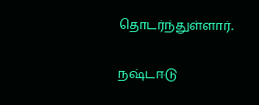தொடர்ந்துள்ளார்.

நஷ்டஈடு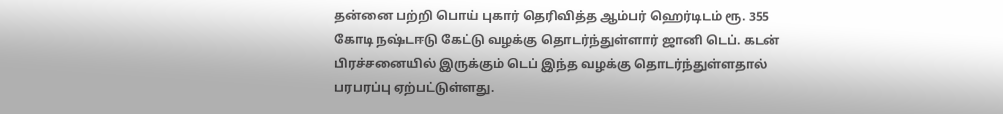தன்னை பற்றி பொய் புகார் தெரிவித்த ஆம்பர் ஹெர்டிடம் ரூ. 355 கோடி நஷ்டஈடு கேட்டு வழக்கு தொடர்ந்துள்ளார் ஜானி டெப். கடன் பிரச்சனையில் இருக்கும் டெப் இந்த வழக்கு தொடர்ந்துள்ளதால் பரபரப்பு ஏற்பட்டுள்ளது.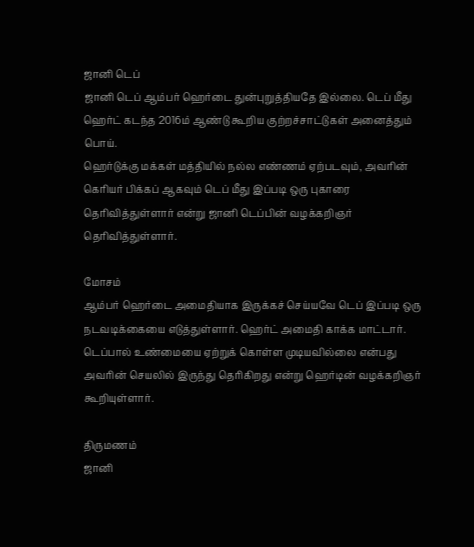ஜானி டெப்
ஜானி டெப் ஆம்பர் ஹெர்டை துன்புறுத்தியதே இல்லை. டெப் மீது ஹெர்ட் கடந்த 2016ம் ஆண்டு கூறிய குற்றச்சாட்டுகள் அனைத்தும் பொய்.
ஹெர்டுக்கு மக்கள் மத்தியில் நல்ல எண்ணம் ஏற்படவும், அவரின் கெரியர் பிக்கப் ஆகவும் டெப் மீது இப்படி ஒரு புகாரை தெரிவித்துள்ளார் என்று ஜானி டெப்பின் வழக்கறிஞர் தெரிவித்துள்ளார்.

மோசம்
ஆம்பர் ஹெர்டை அமைதியாக இருக்கச் செய்யவே டெப் இப்படி ஒரு நடவடிக்கையை எடுத்துள்ளார். ஹெர்ட் அமைதி காக்க மாட்டார். டெப்பால் உண்மையை ஏற்றுக் கொள்ள முடியவில்லை என்பது அவரின் செயலில் இருந்து தெரிகிறது என்று ஹெர்டின் வழக்கறிஞர் கூறியுள்ளார்.

திருமணம்
ஜானி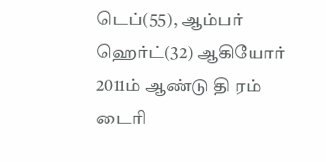டெப்(55), ஆம்பர் ஹெர்ட்(32) ஆகியோர் 2011ம் ஆண்டு தி ரம் டைரி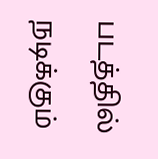படத்தில் நடிக்கும்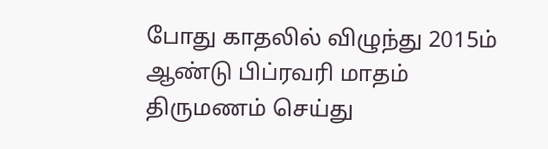போது காதலில் விழுந்து 2015ம் ஆண்டு பிப்ரவரி மாதம் திருமணம் செய்து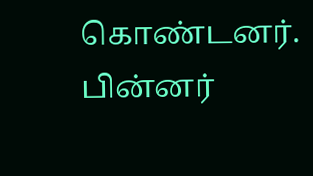கொண்டனர். பின்னர்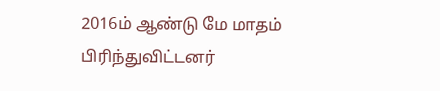2016ம் ஆண்டு மே மாதம் பிரிந்துவிட்டனர்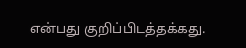என்பது குறிப்பிடத்தக்கது.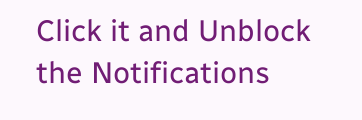Click it and Unblock the Notifications